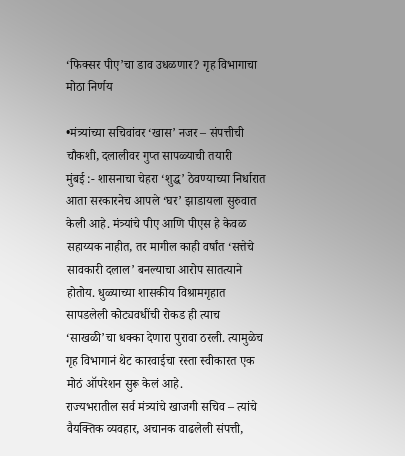‘फिक्सर पीए’चा डाव उधळणार? गृह विभागाचा मोठा निर्णय

•मंत्र्यांच्या सचिवांवर ‘खास’ नजर – संपत्तीची चौकशी, दलालीवर गुप्त सापळ्याची तयारी
मुंबई :- शासनाचा चेहरा ‘शुद्ध’ ठेवण्याच्या निर्धारात आता सरकारनेच आपले ‘घर’ झाडायला सुरुवात केली आहे. मंत्र्यांचे पीए आणि पीएस हे केवळ सहाय्यक नाहीत, तर मागील काही वर्षांत ‘सत्तेचे सावकारी दलाल’ बनल्याचा आरोप सातत्याने होतोय. धुळ्याच्या शासकीय विश्रामगृहात सापडलेली कोट्यवधींची रोकड ही त्याच ‘साखळी’चा धक्का देणारा पुरावा ठरली. त्यामुळेच गृह विभागानं थेट कारवाईचा रस्ता स्वीकारत एक मोठं ऑपरेशन सुरू केलं आहे.
राज्यभरातील सर्व मंत्र्यांचे खाजगी सचिव – त्यांचे वैयक्तिक व्यवहार, अचानक वाढलेली संपत्ती,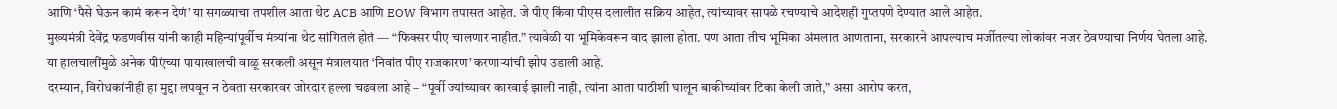आणि ‘पैसे घेऊन कामं करून देणं’ या सगळ्याचा तपशील आता थेट ACB आणि EOW विभाग तपासत आहेत. जे पीए किंवा पीएस दलालीत सक्रिय आहेत, त्यांच्यावर सापळे रचण्याचे आदेशही गुप्तपणे देण्यात आले आहेत.
मुख्यमंत्री देवेंद्र फडणवीस यांनी काही महिन्यांपूर्वीच मंत्र्यांना थेट सांगितलं होतं — “फिक्सर पीए चालणार नाहीत.” त्यावेळी या भूमिकेवरून वाद झाला होता. पण आता तीच भूमिका अंमलात आणताना, सरकारने आपल्याच मर्जीतल्या लोकांवर नजर ठेवण्याचा निर्णय घेतला आहे.
या हालचालींमुळे अनेक पीएंच्या पायाखालची वाळू सरकली असून मंत्रालयात ‘निवांत पीए राजकारण’ करणाऱ्यांची झोप उडाली आहे.
दरम्यान, विरोधकांनीही हा मुद्दा लपवून न ठेवता सरकारवर जोरदार हल्ला चढवला आहे – “पूर्वी ज्यांच्यावर कारवाई झाली नाही, त्यांना आता पाठीशी घालून बाकीच्यांवर टिका केली जाते,” असा आरोप करत,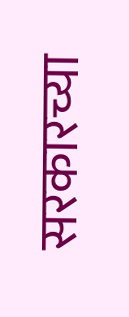सरकारच्या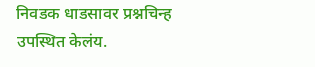निवडक धाडसावर प्रश्नचिन्ह उपस्थित केलंय.